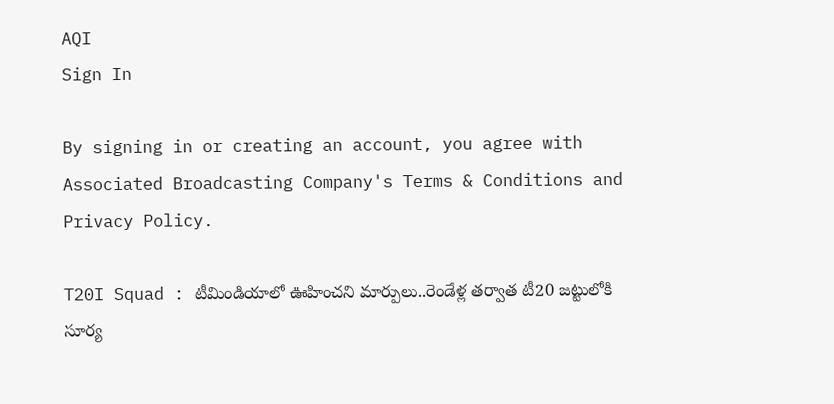AQI
Sign In

By signing in or creating an account, you agree with Associated Broadcasting Company's Terms & Conditions and Privacy Policy.

T20I Squad : టీమిండియాలో ఊహించని మార్పులు..రెండేళ్ల తర్వాత టీ20 జట్టులోకి సూర్య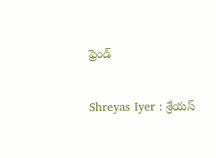ఫ్రెండ్

Shreyas Iyer : శ్రేయస్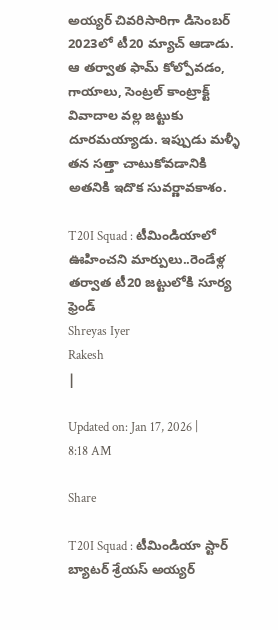అయ్యర్ చివరిసారిగా డిసెంబర్ 2023లో టీ20 మ్యాచ్ ఆడాడు. ఆ తర్వాత ఫామ్ కోల్పోవడం, గాయాలు, సెంట్రల్ కాంట్రాక్ట్ వివాదాల వల్ల జట్టుకు దూరమయ్యాడు. ఇప్పుడు మళ్ళీ తన సత్తా చాటుకోవడానికి అతనికి ఇదొక సువర్ణావకాశం.

T20I Squad : టీమిండియాలో ఊహించని మార్పులు..రెండేళ్ల తర్వాత టీ20 జట్టులోకి సూర్య ఫ్రెండ్
Shreyas Iyer
Rakesh
|

Updated on: Jan 17, 2026 | 8:18 AM

Share

T20I Squad : టీమిండియా స్టార్ బ్యాటర్ శ్రేయస్ అయ్యర్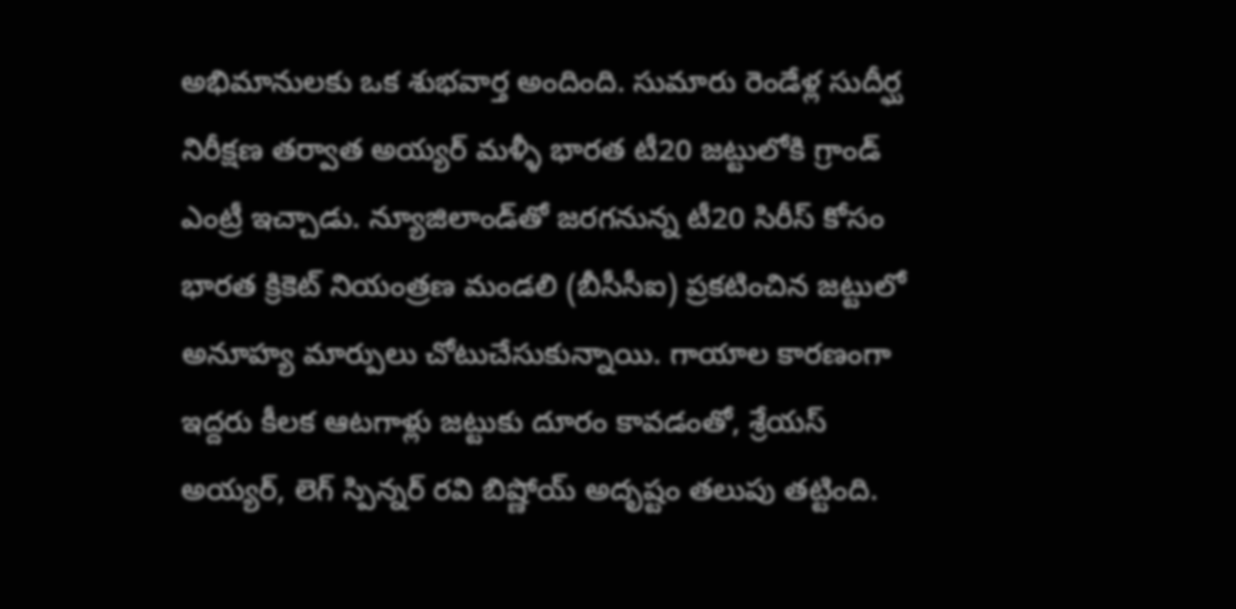అభిమానులకు ఒక శుభవార్త అందింది. సుమారు రెండేళ్ల సుదీర్ఘ నిరీక్షణ తర్వాత అయ్యర్ మళ్ళీ భారత టీ20 జట్టులోకి గ్రాండ్ ఎంట్రీ ఇచ్చాడు. న్యూజిలాండ్‌తో జరగనున్న టీ20 సిరీస్ కోసం భారత క్రికెట్ నియంత్రణ మండలి (బీసీసీఐ) ప్రకటించిన జట్టులో అనూహ్య మార్పులు చోటుచేసుకున్నాయి. గాయాల కారణంగా ఇద్దరు కీలక ఆటగాళ్లు జట్టుకు దూరం కావడంతో, శ్రేయస్ అయ్యర్, లెగ్ స్పిన్నర్ రవి బిష్ణోయ్ అదృష్టం తలుపు తట్టింది.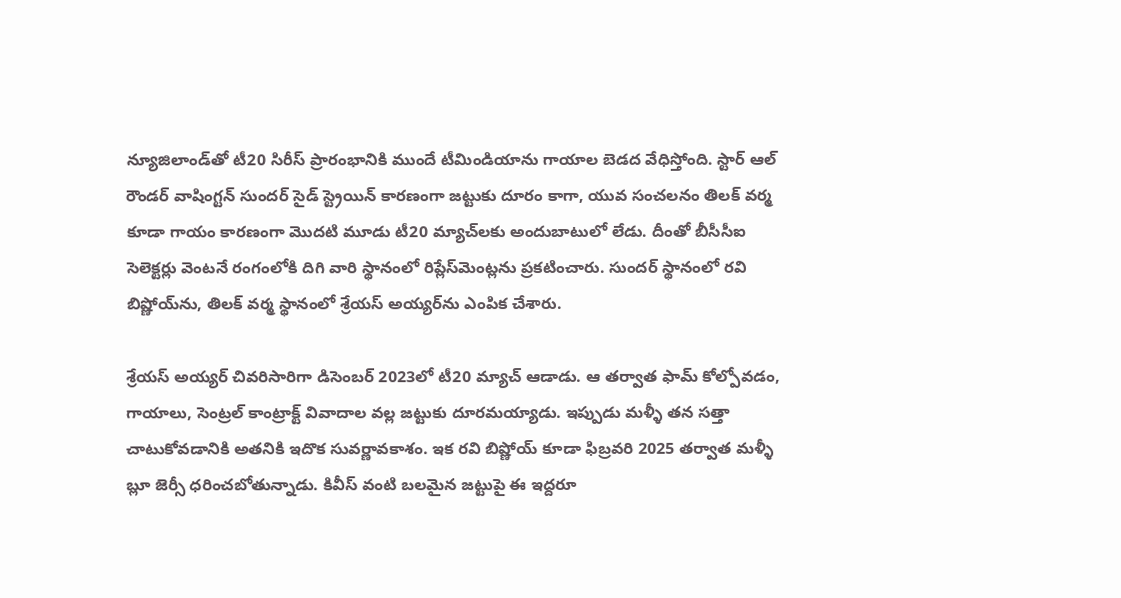న్యూజిలాండ్‌తో టీ20 సిరీస్ ప్రారంభానికి ముందే టీమిండియాను గాయాల బెడద వేధిస్తోంది. స్టార్ ఆల్ రౌండర్ వాషింగ్టన్ సుందర్ సైడ్ స్ట్రెయిన్ కారణంగా జట్టుకు దూరం కాగా, యువ సంచలనం తిలక్ వర్మ కూడా గాయం కారణంగా మొదటి మూడు టీ20 మ్యాచ్‌లకు అందుబాటులో లేడు. దీంతో బీసీసీఐ సెలెక్టర్లు వెంటనే రంగంలోకి దిగి వారి స్థానంలో రిప్లేస్‌మెంట్లను ప్రకటించారు. సుందర్ స్థానంలో రవి బిష్ణోయ్‌ను, తిలక్ వర్మ స్థానంలో శ్రేయస్ అయ్యర్‌ను ఎంపిక చేశారు.

శ్రేయస్ అయ్యర్ చివరిసారిగా డిసెంబర్ 2023లో టీ20 మ్యాచ్ ఆడాడు. ఆ తర్వాత ఫామ్ కోల్పోవడం, గాయాలు, సెంట్రల్ కాంట్రాక్ట్ వివాదాల వల్ల జట్టుకు దూరమయ్యాడు. ఇప్పుడు మళ్ళీ తన సత్తా చాటుకోవడానికి అతనికి ఇదొక సువర్ణావకాశం. ఇక రవి బిష్ణోయ్ కూడా ఫిబ్రవరి 2025 తర్వాత మళ్ళీ బ్లూ జెర్సీ ధరించబోతున్నాడు. కివీస్ వంటి బలమైన జట్టుపై ఈ ఇద్దరూ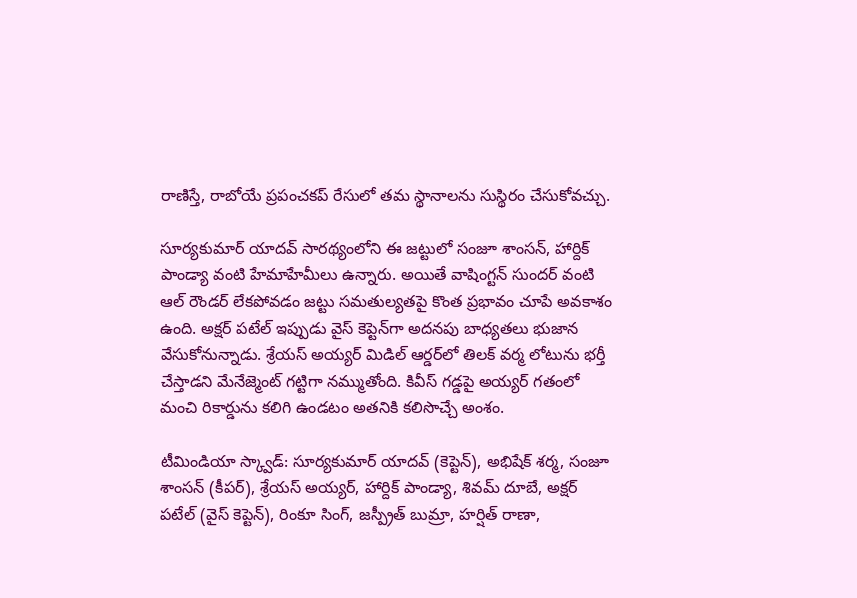రాణిస్తే, రాబోయే ప్రపంచకప్ రేసులో తమ స్థానాలను సుస్థిరం చేసుకోవచ్చు.

సూర్యకుమార్ యాదవ్ సారథ్యంలోని ఈ జట్టులో సంజూ శాంసన్, హార్దిక్ పాండ్యా వంటి హేమాహేమీలు ఉన్నారు. అయితే వాషింగ్టన్ సుందర్ వంటి ఆల్ రౌండర్ లేకపోవడం జట్టు సమతుల్యతపై కొంత ప్రభావం చూపే అవకాశం ఉంది. అక్షర్ పటేల్ ఇప్పుడు వైస్ కెప్టెన్‌గా అదనపు బాధ్యతలు భుజాన వేసుకోనున్నాడు. శ్రేయస్ అయ్యర్ మిడిల్ ఆర్డర్‌లో తిలక్ వర్మ లోటును భర్తీ చేస్తాడని మేనేజ్మెంట్ గట్టిగా నమ్ముతోంది. కివీస్ గడ్డపై అయ్యర్ గతంలో మంచి రికార్డును కలిగి ఉండటం అతనికి కలిసొచ్చే అంశం.

టీమిండియా స్క్వాడ్: సూర్యకుమార్ యాదవ్ (కెప్టెన్), అభిషేక్ శర్మ, సంజూ శాంసన్ (కీపర్), శ్రేయస్ అయ్యర్, హార్దిక్ పాండ్యా, శివమ్ దూబే, అక్షర్ పటేల్ (వైస్ కెప్టెన్), రింకూ సింగ్, జస్ప్రీత్ బుమ్రా, హర్షిత్ రాణా,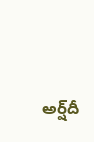అర్ష్‌దీ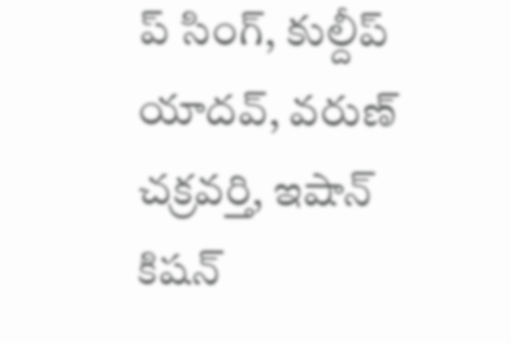ప్ సింగ్, కుల్దీప్ యాదవ్, వరుణ్ చక్రవర్తి, ఇషాన్ కిషన్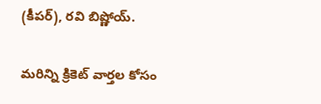(కీపర్), రవి బిష్ణోయ్.

మరిన్ని క్రికెట్ వార్తల కోసం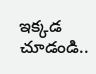ఇక్కడ చూడండి..